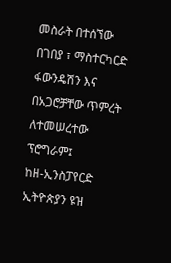መስራት በተሰኘው በገበያ ፣ ማስተርካርድ ፋውንዴሽን እና በአጋሮቻቸው ጥምረት ለተመሠረተው ፕሮግራም፤
ከዘ-ኢንስፓየርድ ኢትዮጵያን ዩዝ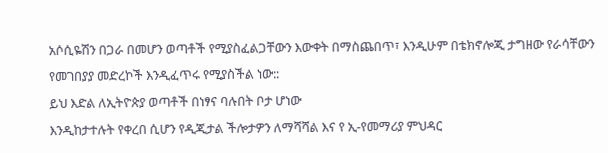አሶሲዬሽን በጋራ በመሆን ወጣቶች የሚያስፈልጋቸውን እውቀት በማስጨበጥ፣ እንዲሁም በቴክኖሎጂ ታግዘው የራሳቸውን የመገበያያ መድረኮች እንዲፈጥሩ የሚያስችል ነው::
ይህ እድል ለኢትዮጵያ ወጣቶች በነፃና ባሉበት ቦታ ሆነው
እንዲከታተሉት የቀረበ ሲሆን የዲጂታል ችሎታዎን ለማሻሻል እና የ ኢ-የመማሪያ ምህዳር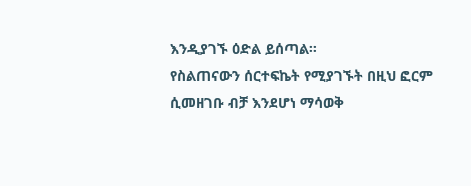እንዲያገኙ ዕድል ይሰጣል፡፡
የስልጠናውን ሰርተፍኬት የሚያገኙት በዚህ ፎርም ሲመዘገቡ ብቻ እንደሆነ ማሳወቅ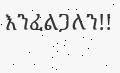እንፈልጋለን!!